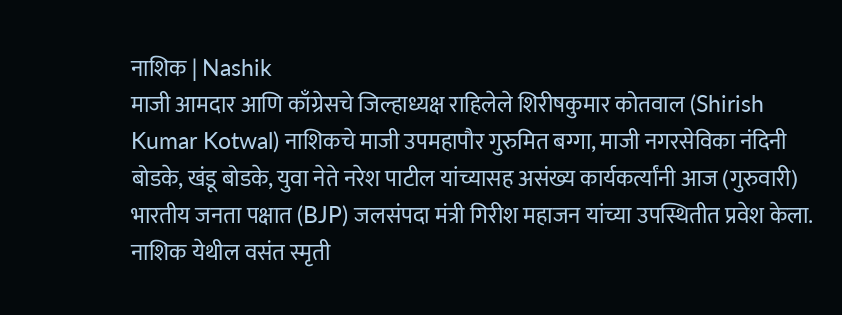नाशिक | Nashik
माजी आमदार आणि काँग्रेसचे जिल्हाध्यक्ष राहिलेले शिरीषकुमार कोतवाल (Shirish Kumar Kotwal) नाशिकचे माजी उपमहापौर गुरुमित बग्गा, माजी नगरसेविका नंदिनी बोडके, खंडू बोडके, युवा नेते नरेश पाटील यांच्यासह असंख्य कार्यकर्त्यांनी आज (गुरुवारी) भारतीय जनता पक्षात (BJP) जलसंपदा मंत्री गिरीश महाजन यांच्या उपस्थितीत प्रवेश केला. नाशिक येथील वसंत स्मृती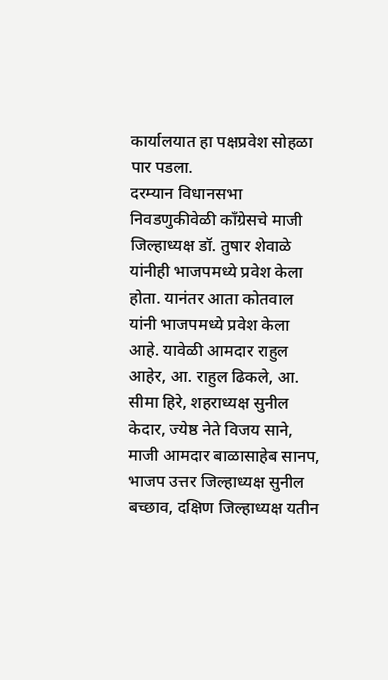कार्यालयात हा पक्षप्रवेश सोहळा पार पडला.
दरम्यान विधानसभा निवडणुकीवेळी काँग्रेसचे माजी जिल्हाध्यक्ष डॉ. तुषार शेवाळे यांनीही भाजपमध्ये प्रवेश केला होता. यानंतर आता कोतवाल यांनी भाजपमध्ये प्रवेश केला आहे. यावेळी आमदार राहुल आहेर, आ. राहुल ढिकले, आ. सीमा हिरे, शहराध्यक्ष सुनील केदार, ज्येष्ठ नेते विजय साने, माजी आमदार बाळासाहेब सानप, भाजप उत्तर जिल्हाध्यक्ष सुनील बच्छाव, दक्षिण जिल्हाध्यक्ष यतीन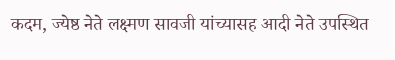कदम, ज्येष्ठ नेते लक्ष्मण सावजी यांच्यासह आदी नेते उपस्थित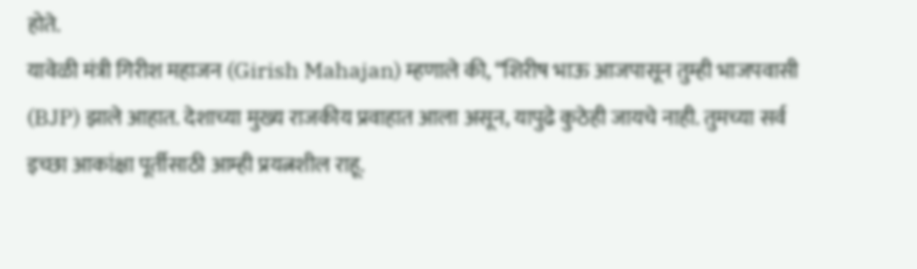होते.
यावेळी मंत्री गिरीश महाजन (Girish Mahajan) म्हणाले की, “शिरीष भाऊ आजपासून तुम्ही भाजपवासी (BJP) झाले आहात. देशाच्या मुख्य राजकीय प्रवाहात आला असून, यापुढे कुठेही जायचे नाही. तुमच्या सर्व इच्छा आकांक्षा पूर्तीसाठी आम्ही प्रयत्नशील राहू.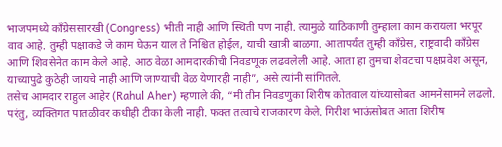भाजपमध्ये काँग्रेससारखी (Congress) भीती नाही आणि स्थिती पण नाही. त्यामुळे याठिकाणी तुम्हाला काम करायला भरपूर वाव आहे. तुम्ही पक्षाकडे जे काम घेऊन याल ते निश्चित होईल, याची खात्री बाळगा. आतापर्यंत तुम्ही काँग्रेस, राष्ट्रवादी काँग्रेस आणि शिवसेनेत काम केले आहे. आठ वेळा आमदारकीची निवडणूक लढवलेली आहे. आता हा तुमचा शेवटचा पक्षप्रवेश असून, याच्यापुढे कुठेही जायचे नाही आणि जाण्याची वेळ येणारही नाही”, असे त्यांनी सांगितले.
तसेच आमदार राहुल आहेर (Rahul Aher) म्हणाले की, “मी तीन निवडणुका शिरीष कोतवाल यांच्यासोबत आमनेसामने लढलो. परंतु, व्यक्तिगत पातळीवर कधीही टीका केली नाही. फक्त तत्वाचे राजकारण केले. गिरीश भाऊंसोबत आता शिरीष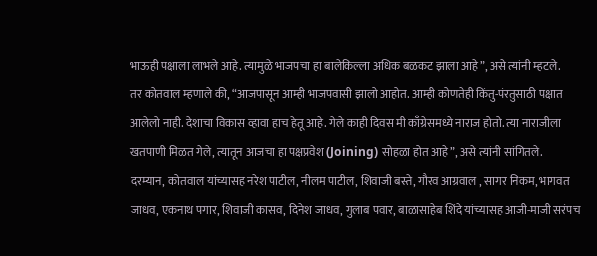भाऊही पक्षाला लाभले आहे. त्यामुळे भाजपचा हा बालेकिल्ला अधिक बळकट झाला आहे”, असे त्यांनी म्हटले.
तर कोतवाल म्हणाले की, “आजपासून आम्ही भाजपवासी झालो आहोत. आम्ही कोणतेही किंतु-पंरतुसाठी पक्षात आलेलो नाही. देशाचा विकास व्हावा हाच हेतू आहे. गेले काही दिवस मी काँग्रेसमध्ये नाराज होतो. त्या नाराजीला खतपाणी मिळत गेले, त्यातून आजचा हा पक्षप्रवेश (Joining) सोहळा होत आहे”, असे त्यांनी सांगितले.
दरम्यान, कोतवाल यांच्यासह नरेश पाटील, नीलम पाटील, शिवाजी बस्ते, गौरव आग्रवाल , सागर निकम, भागवत जाधव, एकनाथ पगार, शिवाजी कासव, दिनेश जाधव, गुलाब पवार, बाळासाहेब शिंदे यांच्यासह आजी-माजी सरंपच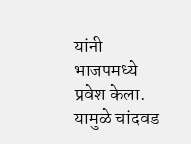यांनी भाजपमध्ये प्रवेश केला. यामुळे चांदवड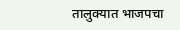तालुक्यात भाजपचा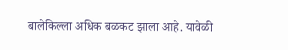बालेकिल्ला अधिक बळकट झाला आहे. यावेळी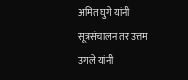अमित घुगे यांनी सूत्रसंचालन तर उत्तम उगले यांनी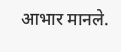आभार मानले.